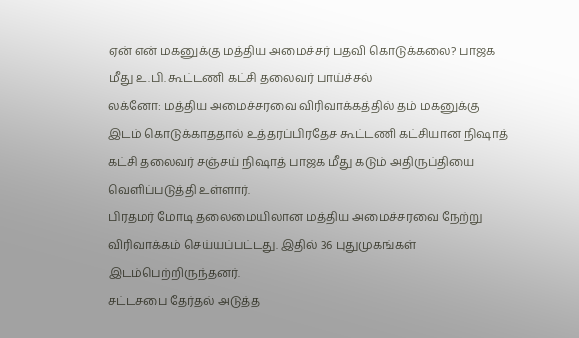ஏன் என் மகனுக்கு மத்திய அமைச்சர் பதவி கொடுக்கலை? பாஜக மீது உ.பி. கூட்டணி கட்சி தலைவர் பாய்ச்சல்
லக்னோ: மத்திய அமைச்சரவை விரிவாக்கத்தில் தம் மகனுக்கு இடம் கொடுக்காததால் உத்தரப்பிரதேச கூட்டணி கட்சியான நிஷாத் கட்சி தலைவர் சஞ்சய் நிஷாத் பாஜக மீது கடும் அதிருப்தியை வெளிப்படுத்தி உள்ளார்.
பிரதமர் மோடி தலைமையிலான மத்திய அமைச்சரவை நேற்று விரிவாக்கம் செய்யப்பட்டது. இதில் 36 புதுமுகங்கள் இடம்பெற்றிருந்தனர்.
சட்டசபை தேர்தல் அடுத்த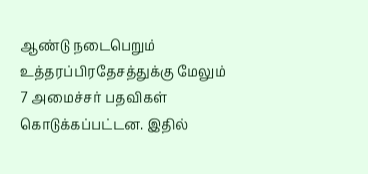ஆண்டு நடைபெறும் உத்தரப்பிரதேசத்துக்கு மேலும் 7 அமைச்சர் பதவிகள் கொடுக்கப்பட்டன. இதில்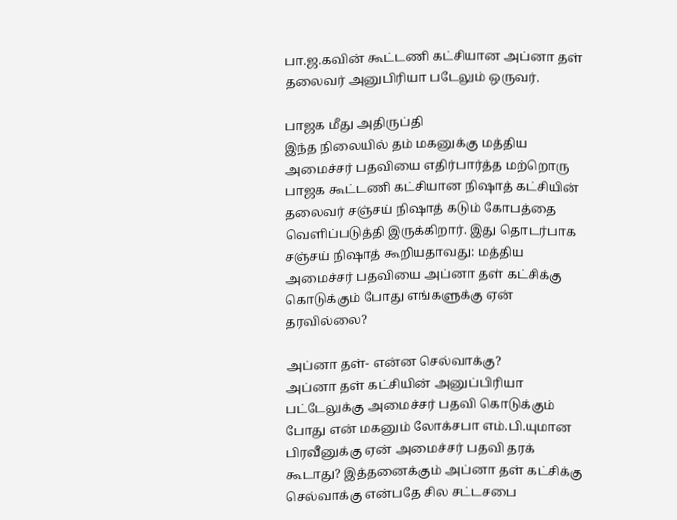பா.ஜ.கவின் கூட்டணி கட்சியான அப்னா தள் தலைவர் அனுபிரியா படேலும் ஒருவர்.

பாஜக மீது அதிருப்தி
இந்த நிலையில் தம் மகனுக்கு மத்திய அமைச்சர் பதவியை எதிர்பார்த்த மற்றொரு பாஜக கூட்டணி கட்சியான நிஷாத் கட்சியின் தலைவர் சஞ்சய் நிஷாத் கடும் கோபத்தை வெளிப்படுத்தி இருக்கிறார். இது தொடர்பாக சஞ்சய் நிஷாத் கூறியதாவது: மத்திய அமைச்சர் பதவியை அப்னா தள் கட்சிக்கு கொடுக்கும் போது எங்களுக்கு ஏன் தரவில்லை?

அப்னா தள்- என்ன செல்வாக்கு?
அப்னா தள் கட்சியின் அனுப்பிரியா பட்டேலுக்கு அமைச்சர் பதவி கொடுக்கும் போது என் மகனும் லோக்சபா எம்.பி.யுமான பிரவீனுக்கு ஏன் அமைச்சர் பதவி தரக் கூடாது? இத்தனைக்கும் அப்னா தள் கட்சிக்கு செல்வாக்கு என்பதே சில சட்டசபை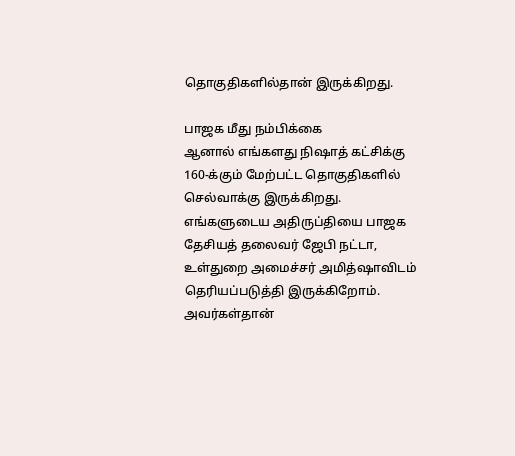தொகுதிகளில்தான் இருக்கிறது.

பாஜக மீது நம்பிக்கை
ஆனால் எங்களது நிஷாத் கட்சிக்கு 160-க்கும் மேற்பட்ட தொகுதிகளில் செல்வாக்கு இருக்கிறது. எங்களுடைய அதிருப்தியை பாஜக தேசியத் தலைவர் ஜேபி நட்டா, உள்துறை அமைச்சர் அமித்ஷாவிடம் தெரியப்படுத்தி இருக்கிறோம். அவர்கள்தான்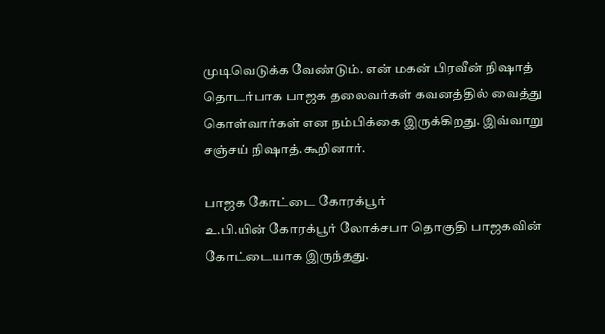முடிவெடுக்க வேண்டும். என் மகன் பிரவீன் நிஷாத் தொடர்பாக பாஜக தலைவர்கள் கவனத்தில் வைத்து கொள்வார்கள் என நம்பிக்கை இருக்கிறது. இவ்வாறு சஞ்சய் நிஷாத்.கூறினார்.

பாஜக கோட்டை கோரக்பூர்
உ.பி.யின் கோரக்பூர் லோக்சபா தொகுதி பாஜகவின் கோட்டையாக இருந்தது.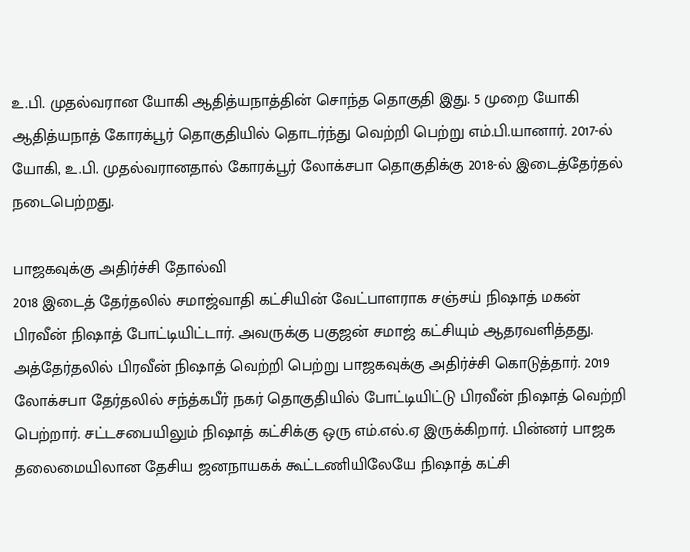உ.பி. முதல்வரான யோகி ஆதித்யநாத்தின் சொந்த தொகுதி இது. 5 முறை யோகி ஆதித்யநாத் கோரக்பூர் தொகுதியில் தொடர்ந்து வெற்றி பெற்று எம்.பி.யானார். 2017-ல் யோகி, உ.பி. முதல்வரானதால் கோரக்பூர் லோக்சபா தொகுதிக்கு 2018-ல் இடைத்தேர்தல் நடைபெற்றது.

பாஜகவுக்கு அதிர்ச்சி தோல்வி
2018 இடைத் தேர்தலில் சமாஜ்வாதி கட்சியின் வேட்பாளராக சஞ்சய் நிஷாத் மகன் பிரவீன் நிஷாத் போட்டியிட்டார். அவருக்கு பகுஜன் சமாஜ் கட்சியும் ஆதரவளித்தது. அத்தேர்தலில் பிரவீன் நிஷாத் வெற்றி பெற்று பாஜகவுக்கு அதிர்ச்சி கொடுத்தார். 2019 லோக்சபா தேர்தலில் சந்த்கபீர் நகர் தொகுதியில் போட்டியிட்டு பிரவீன் நிஷாத் வெற்றி பெற்றார். சட்டசபையிலும் நிஷாத் கட்சிக்கு ஒரு எம்.எல்.ஏ இருக்கிறார். பின்னர் பாஜக தலைமையிலான தேசிய ஜனநாயகக் கூட்டணியிலேயே நிஷாத் கட்சி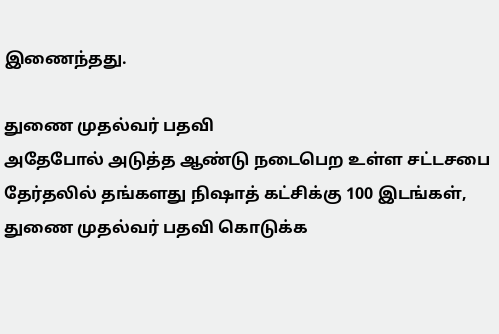இணைந்தது.

துணை முதல்வர் பதவி
அதேபோல் அடுத்த ஆண்டு நடைபெற உள்ள சட்டசபை தேர்தலில் தங்களது நிஷாத் கட்சிக்கு 100 இடங்கள், துணை முதல்வர் பதவி கொடுக்க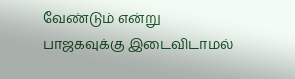வேண்டும் என்று பாஜகவுக்கு இடைவிடாமல்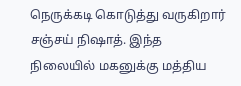நெருக்கடி கொடுத்து வருகிறார் சஞ்சய் நிஷாத். இந்த நிலையில் மகனுக்கு மத்திய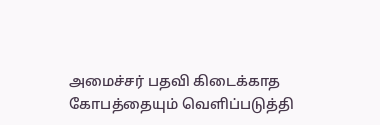அமைச்சர் பதவி கிடைக்காத கோபத்தையும் வெளிப்படுத்தி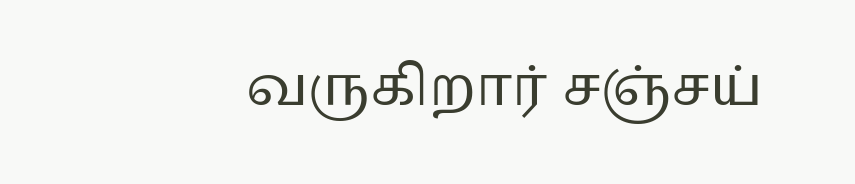வருகிறார் சஞ்சய்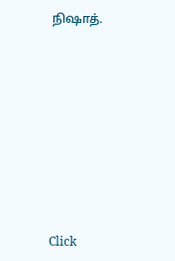நிஷாத்.












Click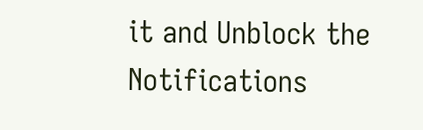it and Unblock the Notifications